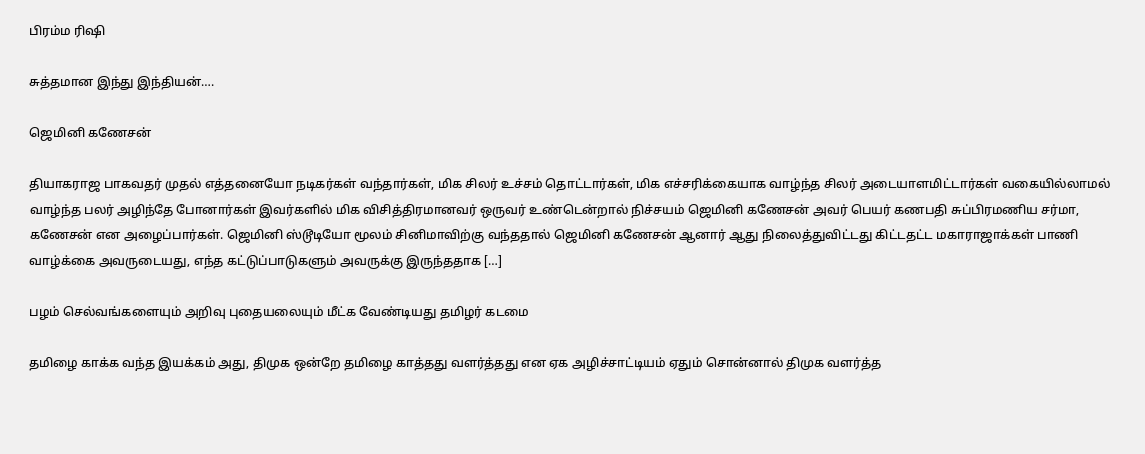பிரம்ம ரிஷி

சுத்தமான இந்து இந்தியன்….

ஜெமினி கணேசன்

தியாகராஜ பாகவதர் முதல் எத்தனையோ நடிகர்கள் வந்தார்கள், மிக சிலர் உச்சம் தொட்டார்கள், மிக எச்சரிக்கையாக வாழ்ந்த சிலர் அடையாளமிட்டார்கள் வகையில்லாமல் வாழ்ந்த பலர் அழிந்தே போனார்கள் இவர்களில் மிக விசித்திரமானவர் ஒருவர் உண்டென்றால் நிச்சயம் ஜெமினி கணேசன் அவர் பெயர் கணபதி சுப்பிரமணிய சர்மா, கணேசன் என அழைப்பார்கள். ஜெமினி ஸ்டூடியோ மூலம் சினிமாவிற்கு வந்ததால் ஜெமினி கணேசன் ஆனார் ஆது நிலைத்துவிட்டது கிட்டதட்ட மகாராஜாக்கள் பாணி வாழ்க்கை அவருடையது, எந்த கட்டுப்பாடுகளும் அவருக்கு இருந்ததாக […]

பழம் செல்வங்களையும் அறிவு புதையலையும் மீட்க வேண்டியது தமிழர் கடமை

தமிழை காக்க வந்த இயக்கம் அது, திமுக ஒன்றே தமிழை காத்தது வளர்த்தது என ஏக அழிச்சாட்டியம் ஏதும் சொன்னால் திமுக வளர்த்த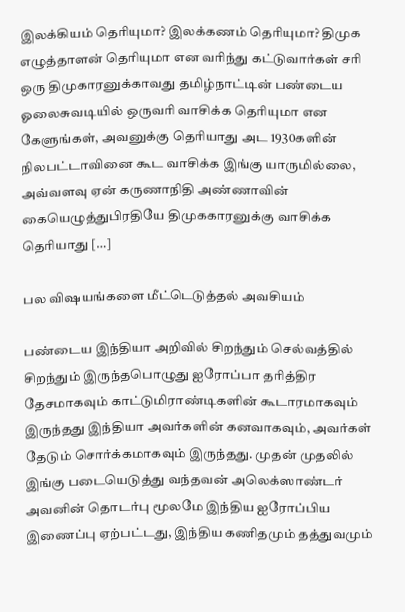இலக்கியம் தெரியுமா? இலக்கணம் தெரியுமா? திமுக எழுத்தாளன் தெரியுமா என வரிந்து கட்டுவார்கள் சரி ஒரு திமுகாரனுக்காவது தமிழ்நாட்டின் பண்டைய ஓலைசுவடியில் ஒருவரி வாசிக்க தெரியுமா என கேளுங்கள், அவனுக்கு தெரியாது அட 1930களின் நிலபட்டாவினை கூட வாசிக்க இங்கு யாருமில்லை, அவ்வளவு ஏன் கருணாநிதி அண்ணாவின் கையெழுத்துபிரதியே திமுககாரனுக்கு வாசிக்க தெரியாது […]

பல விஷயங்களை மீட்டெடுத்தல் அவசியம்

பண்டைய இந்தியா அறிவில் சிறந்தும் செல்வத்தில் சிறந்தும் இருந்தபொழுது ஐரோப்பா தரித்திர தேசமாகவும் காட்டுமிராண்டிகளின் கூடாரமாகவும் இருந்தது இந்தியா அவர்களின் கனவாகவும், அவர்கள் தேடும் சொர்க்கமாகவும் இருந்தது. முதன் முதலில் இங்கு படையெடுத்து வந்தவன் அலெக்ஸாண்டர் அவனின் தொடர்பு மூலமே இந்திய ஐரோப்பிய இணைப்பு ஏற்பட்டது, இந்திய கணிதமும் தத்துவமும்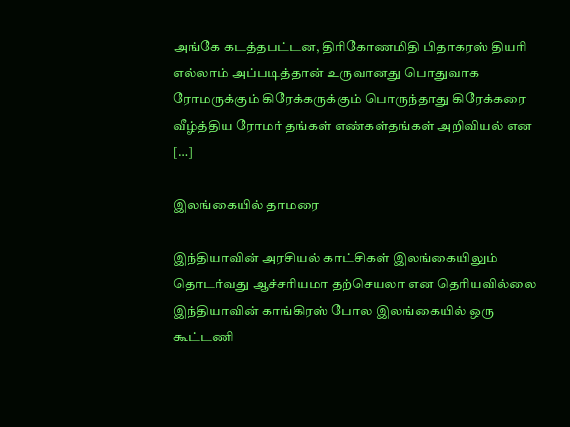அங்கே கடத்தபட்டன, திரிகோணமிதி பிதாகரஸ் தியரி எல்லாம் அப்படித்தான் உருவானது பொதுவாக ரோமருக்கும் கிரேக்கருக்கும் பொருந்தாது கிரேக்கரை வீழ்த்திய ரோமர் தங்கள் எண்கள்தங்கள் அறிவியல் என […]

இலங்கையில் தாமரை

இந்தியாவின் அரசியல் காட்சிகள் இலங்கையிலும் தொடர்வது ஆச்சரியமா தற்செயலா என தெரியவில்லை இந்தியாவின் காங்கிரஸ் போல இலங்கையில் ஒரு கூட்டணி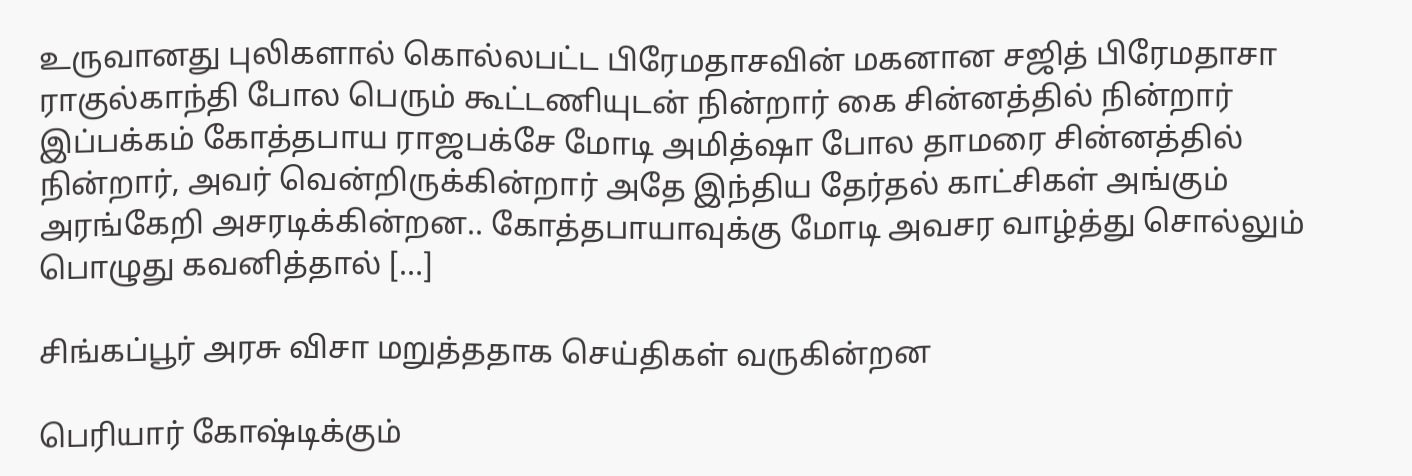உருவானது புலிகளால் கொல்லபட்ட பிரேமதாசவின் மகனான சஜித் பிரேமதாசா ராகுல்காந்தி போல பெரும் கூட்டணியுடன் நின்றார் கை சின்னத்தில் நின்றார் இப்பக்கம் கோத்தபாய‌ ராஜபக்சே மோடி அமித்ஷா போல தாமரை சின்னத்தில் நின்றார், அவர் வென்றிருக்கின்றார் அதே இந்திய தேர்தல் காட்சிகள் அங்கும் அரங்கேறி அசரடிக்கின்றன.. கோத்தபாயாவுக்கு மோடி அவசர வாழ்த்து சொல்லும் பொழுது கவனித்தால் […]

சிங்கப்பூர் அரசு விசா மறுத்ததாக செய்திகள் வருகின்றன‌

பெரியார் கோஷ்டிக்கும்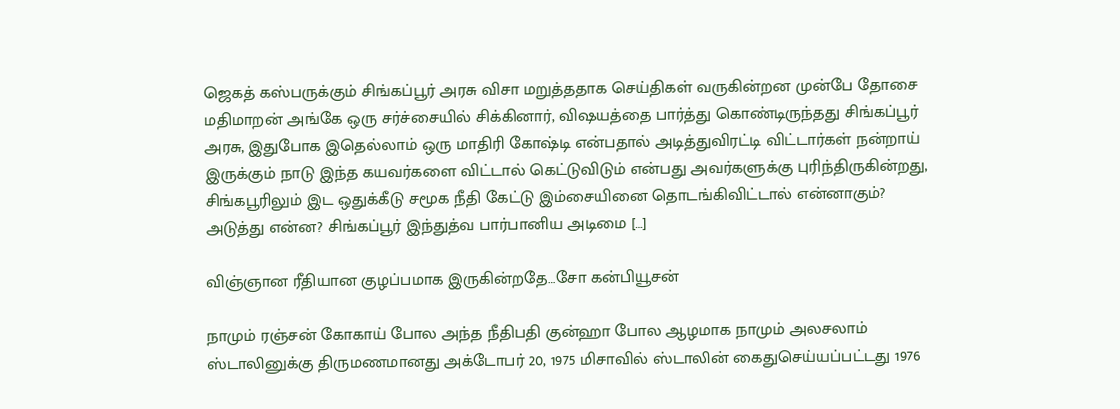ஜெகத் கஸ்பருக்கும் சிங்கப்பூர் அரசு விசா மறுத்ததாக செய்திகள் வருகின்றன‌ முன்பே தோசை மதிமாறன் அங்கே ஒரு சர்ச்சையில் சிக்கினார், விஷயத்தை பார்த்து கொண்டிருந்தது சிங்கப்பூர் அரசு, இதுபோக இதெல்லாம் ஒரு மாதிரி கோஷ்டி என்பதால் அடித்துவிரட்டி விட்டார்கள் நன்றாய் இருக்கும் நாடு இந்த கயவர்களை விட்டால் கெட்டுவிடும் என்பது அவர்களுக்கு புரிந்திருகின்றது, சிங்கபூரிலும் இட ஒதுக்கீடு சமூக நீதி கேட்டு இம்சையினை தொடங்கிவிட்டால் என்னாகும்? அடுத்து என்ன? சிங்கப்பூர் இந்துத்வ பார்பானிய அடிமை […]

விஞ்ஞான ரீதியான குழப்பமாக இருகின்றதே…சோ கன்பியூசன்

நாமும் ரஞ்சன் கோகாய் போல அந்த நீதிபதி குன்ஹா போல ஆழமாக நாமும் அலசலாம் ஸ்டாலினுக்கு திருமணமானது அக்டோபர் 20, 1975 மிசாவில் ஸ்டாலின் கைதுசெய்யப்பட்டது 1976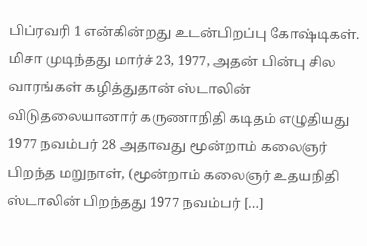பிப்ரவரி 1 என்கின்றது உடன்பிறப்பு கோஷ்டிகள். மிசா முடிந்தது மார்ச் 23, 1977, அதன் பின்பு சில வாரங்கள் கழித்துதான் ஸ்டாலின் விடுதலையானார் கருணாநிதி கடிதம் எழுதியது 1977 நவம்பர் 28 அதாவது மூன்றாம் கலைஞர் பிறந்த மறுநாள், (மூன்றாம் கலைஞர் உதயநிதி ஸ்டாலின் பிறந்தது 1977 நவம்பர் […]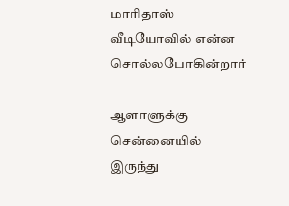மாரிதாஸ் வீடியோவில் என்ன சொல்லபோகின்றார்

ஆளாளுக்கு சென்னையில் இருந்து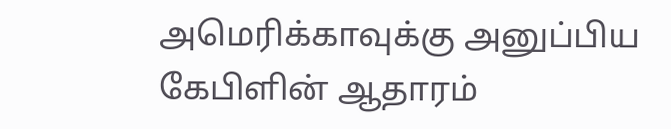அமெரிக்காவுக்கு அனுப்பிய கேபிளின் ஆதாரம்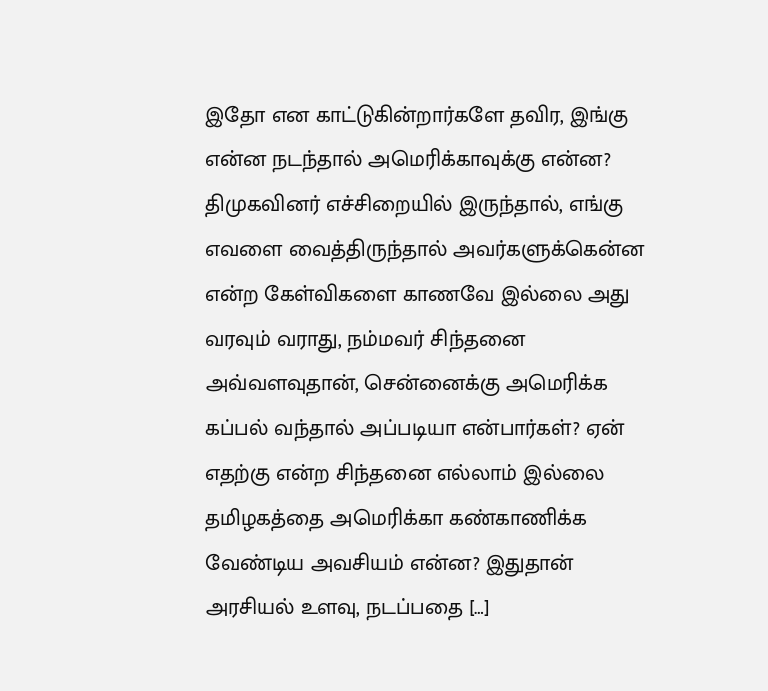இதோ என காட்டுகின்றார்களே தவிர, இங்கு என்ன நடந்தால் அமெரிக்காவுக்கு என்ன? திமுகவினர் எச்சிறையில் இருந்தால், எங்கு எவளை வைத்திருந்தால் அவர்களுக்கென்ன என்ற கேள்விகளை காணவே இல்லை அது வரவும் வராது, நம்மவர் சிந்தனை அவ்வளவுதான், சென்னைக்கு அமெரிக்க கப்பல் வந்தால் அப்படியா என்பார்கள்? ஏன் எதற்கு என்ற சிந்தனை எல்லாம் இல்லை தமிழகத்தை அமெரிக்கா கண்காணிக்க வேண்டிய அவசியம் என்ன? இதுதான் அரசியல் உளவு, நடப்பதை […]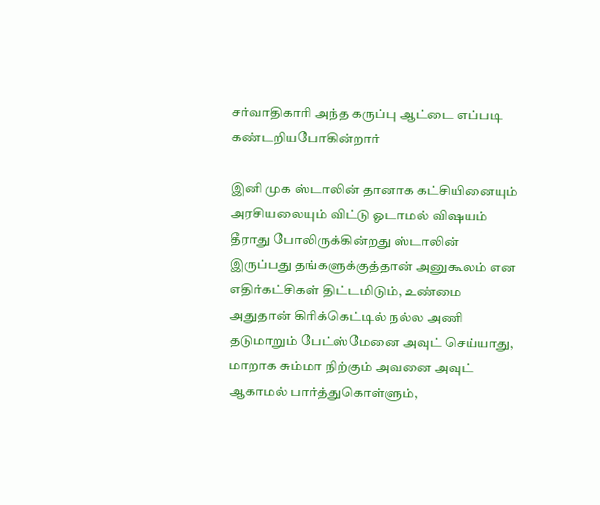சர்வாதிகாரி அந்த கருப்பு ஆட்டை எப்படி கண்டறியபோகின்றார்

இனி முக ஸ்டாலின் தானாக கட்சியினையும் அரசியலையும் விட்டு ஓடாமல் விஷயம் தீராது போலிருக்கின்றது ஸ்டாலின் இருப்பது தங்களுக்குத்தான் அனுகூலம் என எதிர்கட்சிகள் திட்டமிடும், உண்மை அதுதான் கிரிக்கெட்டில் நல்ல அணி தடுமாறும் பேட்ஸ்மேனை அவுட் செய்யாது, மாறாக சும்மா நிற்கும் அவனை அவுட் ஆகாமல் பார்த்துகொள்ளும்,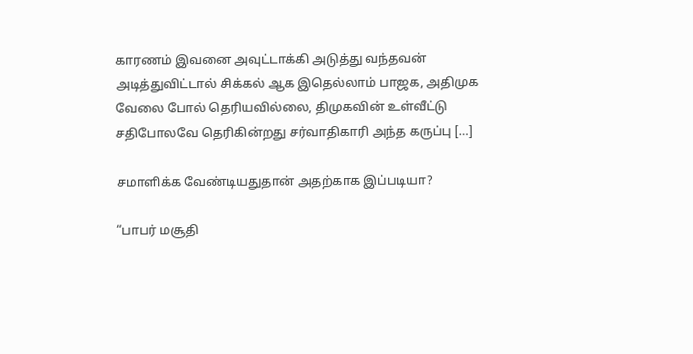காரணம் இவனை அவுட்டாக்கி அடுத்து வந்தவன் அடித்துவிட்டால் சிக்கல் ஆக இதெல்லாம் பாஜக, அதிமுக வேலை போல் தெரியவில்லை, திமுகவின் உள்வீட்டு சதிபோலவே தெரிகின்றது சர்வாதிகாரி அந்த கருப்பு […]

சமாளிக்க வேண்டியதுதான் அதற்காக இப்படியா?

“பாபர் மசூதி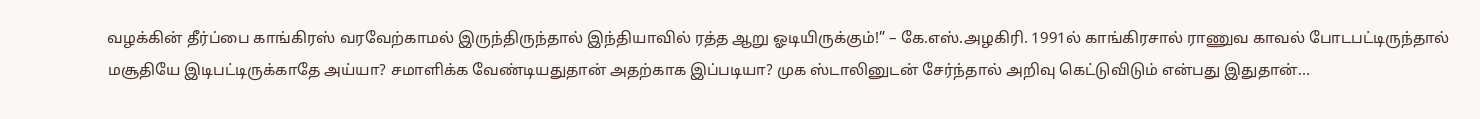வழக்கின் தீர்ப்பை காங்கிரஸ் வரவேற்காமல் இருந்திருந்தால் இந்தியாவில் ரத்த ஆறு ஓடியிருக்கும்!” – கே.எஸ்.அழகிரி. 1991ல் காங்கிரசால் ராணுவ காவல் போடபட்டிருந்தால் மசூதியே இடிபட்டிருக்காதே அய்யா? சமாளிக்க வேண்டியதுதான் அதற்காக இப்படியா? முக ஸ்டாலினுடன் சேர்ந்தால் அறிவு கெட்டுவிடும் என்பது இதுதான்…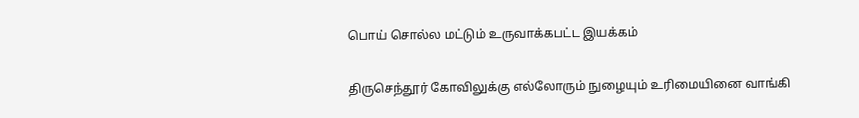பொய் சொல்ல மட்டும் உருவாக்கபட்ட இயக்கம்

திருசெந்தூர் கோவிலுக்கு எல்லோரும் நுழையும் உரிமையினை வாங்கி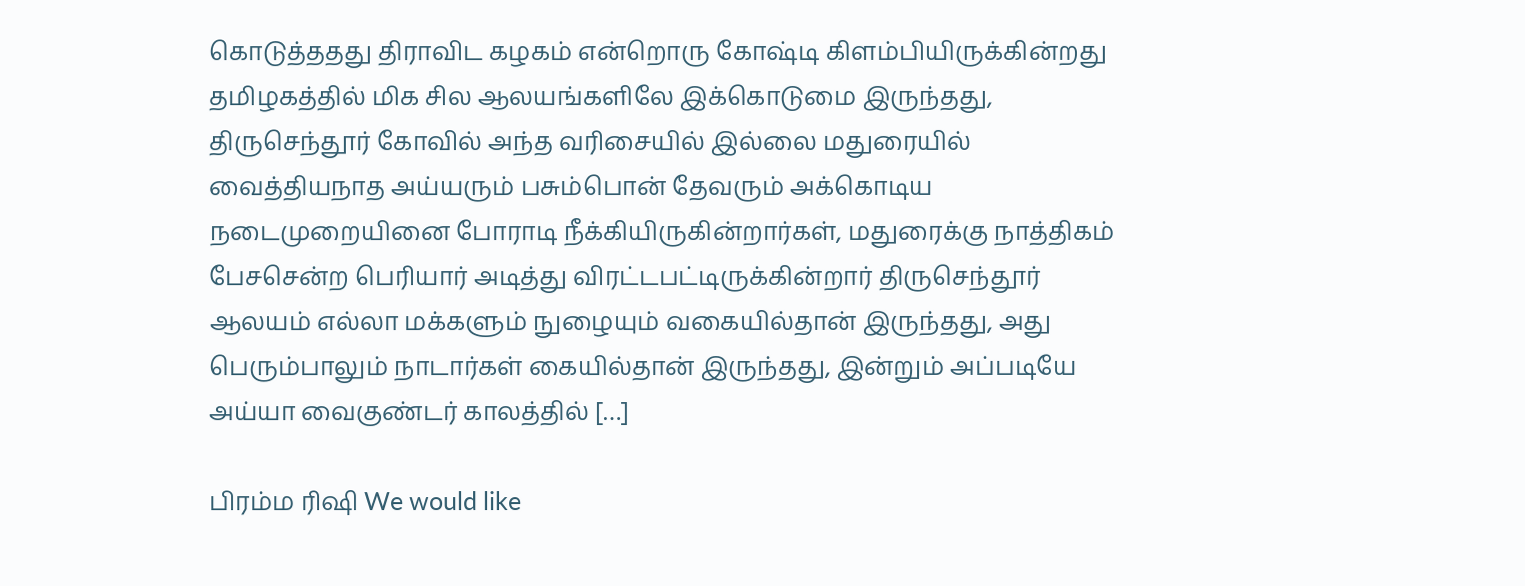கொடுத்ததது திராவிட கழகம் என்றொரு கோஷ்டி கிளம்பியிருக்கின்றது தமிழகத்தில் மிக சில ஆலயங்களிலே இக்கொடுமை இருந்தது, திருசெந்தூர் கோவில் அந்த வரிசையில் இல்லை மதுரையில் வைத்தியநாத அய்யரும் பசும்பொன் தேவரும் அக்கொடிய நடைமுறையினை போராடி நீக்கியிருகின்றார்கள், மதுரைக்கு நாத்திகம் பேசசென்ற பெரியார் அடித்து விரட்டபட்டிருக்கின்றார் திருசெந்தூர் ஆலயம் எல்லா மக்களும் நுழையும் வகையில்தான் இருந்தது, அது பெரும்பாலும் நாடார்கள் கையில்தான் இருந்தது, இன்றும் அப்படியே அய்யா வைகுண்டர் காலத்தில் […]

பிரம்ம ரிஷி We would like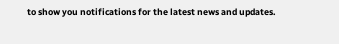to show you notifications for the latest news and updates.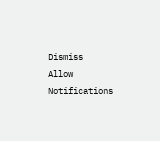Dismiss
Allow Notifications